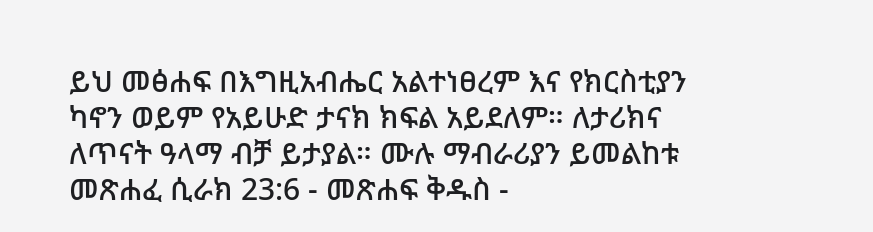ይህ መፅሐፍ በእግዚአብሔር አልተነፀረም እና የክርስቲያን ካኖን ወይም የአይሁድ ታናክ ክፍል አይደለም። ለታሪክና ለጥናት ዓላማ ብቻ ይታያል። ሙሉ ማብራሪያን ይመልከቱ መጽሐፈ ሲራክ 23:6 - መጽሐፍ ቅዱስ -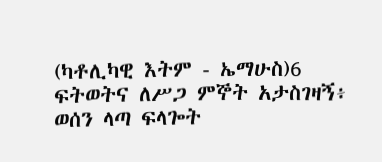(ካቶሊካዊ እትም - ኤማሁስ)6 ፍትወትና ለሥጋ ምኞት አታስገዛኝ፥ ወሰን ላጣ ፍላጐት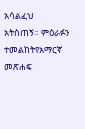አሳልፈህ አትስጠኝ። ምዕራፉን ተመልከትየአማርኛ መጽሐፍ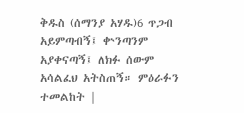ቅዱስ (ሰማንያ አሃዱ)6 ጥጋብ አይምጣብኝ፤ ቍንጣንም አያቀናጣኝ፤ ለክፉ ሰውም አሳልፈህ አትስጠኝ። ምዕራፉን ተመልከት |